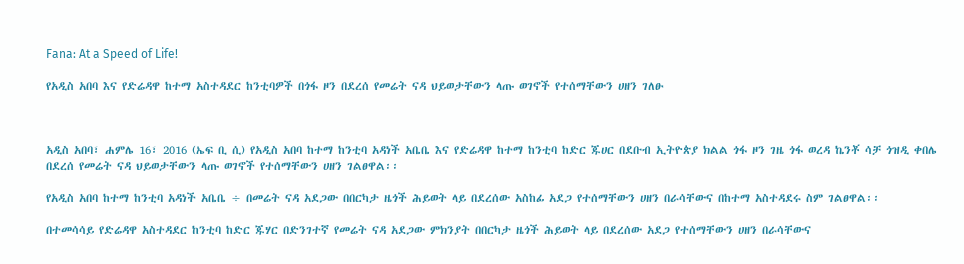Fana: At a Speed of Life!

የአዲስ አበባ እና የድሬዳዋ ከተማ አስተዳደር ከንቲባዎች በጎፋ ዞን በደረሰ የመሬት ናዳ ህይወታቸውን ላጡ ወገኖች የተሰማቸውን ሀዘን ገለፁ



አዲስ አበባ፣ ሐምሌ 16፣ 2016 (ኤፍ ቢ ሲ) የአዲስ አበባ ከተማ ከንቲባ አዳነች አቤቤ እና የድሬዳዋ ከተማ ከንቲባ ከድር ጁሀር በደቡብ ኢትዮጵያ ክልል ጎፋ ዞን ገዜ ጎፋ ወረዳ ኬንቾ ሳቻ ጎዝዲ ቀበሌ በደረሰ የመሬት ናዳ ህይወታቸውን ላጡ ወገኖች የተሰማቸውን ሀዘን ገልፀዋል፡፡

የአዲስ አበባ ከተማ ከንቲባ አዳነች አቤቤ ÷ በመሬት ናዳ አደጋው በበርካታ ዜጎች ሕይወት ላይ በደረሰው አስከፊ አደጋ የተሰማቸውን ሀዘን በራሳቸውና በከተማ አስተዳደሩ ስም ገልፀዋል፡፡

በተመሳሳይ የድሬዳዋ አስተዳደር ከንቲባ ከድር ጁሃር በድንገተኛ የመሬት ናዳ አደጋው ምክንያት በበርካታ ዜጎች ሕይወት ላይ በደረሰው አደጋ የተሰማቸውን ሀዘን በራሳቸውና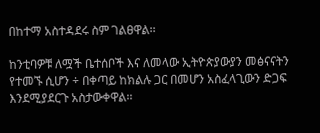በከተማ አስተዳደሩ ስም ገልፀዋል፡፡

ከንቲባዎቹ ለሟች ቤተሰቦች እና ለመላው ኢትዮጵያውያን መፅናናትን የተመኙ ሲሆን ÷ በቀጣይ ከክልሉ ጋር በመሆን አስፈላጊውን ድጋፍ እንደሚያደርጉ አስታውቀዋል፡፡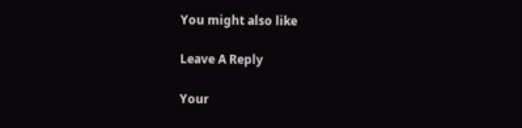You might also like

Leave A Reply

Your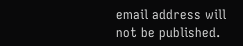email address will not be published.